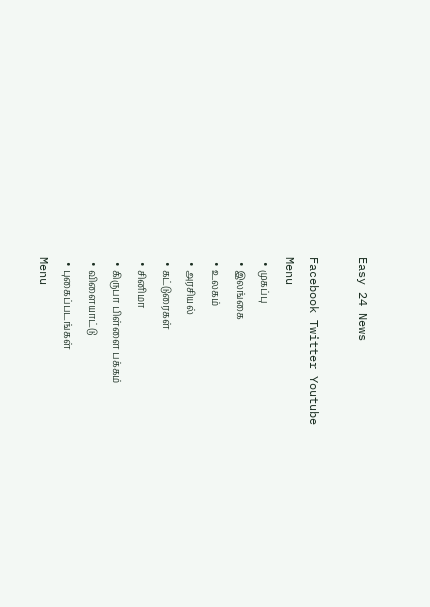Easy 24 News

Facebook Twitter Youtube
Menu
  • முகப்பு
  • இலங்கை
  • உலகம்
  • அரசியல்
  • கட்டுரைகள்
  • சினிமா
  • கிருபா பிள்ளை பக்கம்
  • விளையாட்டு
  • புகைப்படங்கள்
Menu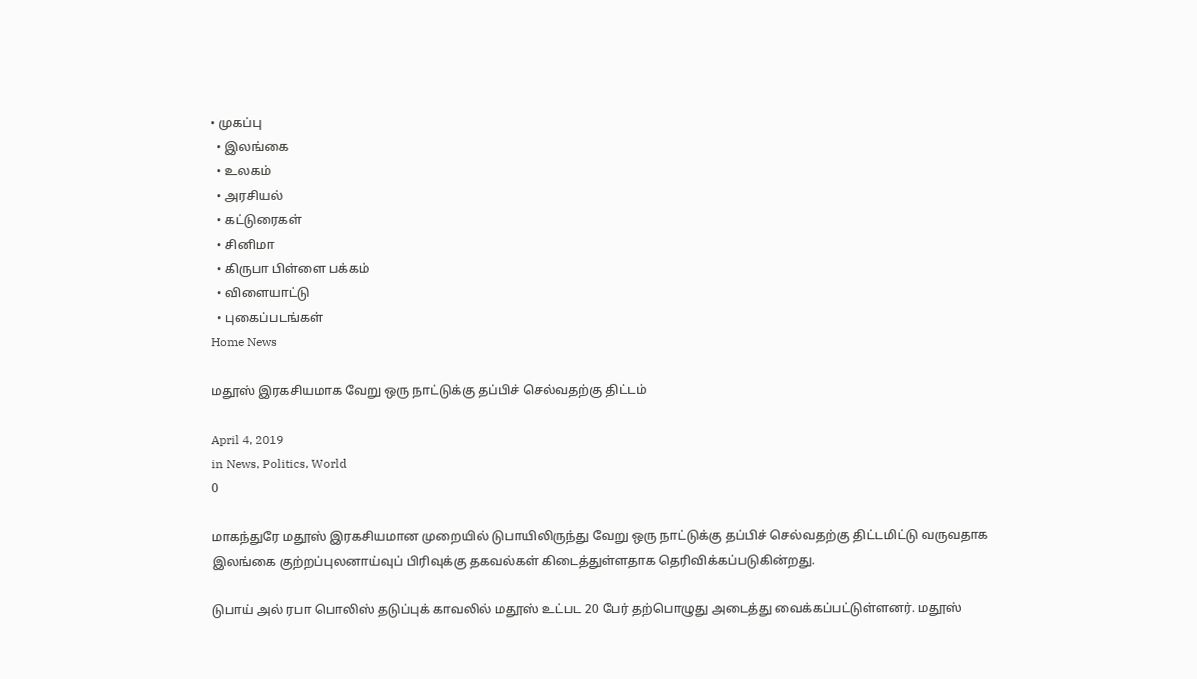• முகப்பு
  • இலங்கை
  • உலகம்
  • அரசியல்
  • கட்டுரைகள்
  • சினிமா
  • கிருபா பிள்ளை பக்கம்
  • விளையாட்டு
  • புகைப்படங்கள்
Home News

மதூஸ் இரகசியமாக வேறு ஒரு நாட்டுக்கு தப்பிச் செல்வதற்கு திட்டம்

April 4, 2019
in News, Politics, World
0

மாகந்துரே மதூஸ் இரகசியமான முறையில் டுபாயிலிருந்து வேறு ஒரு நாட்டுக்கு தப்பிச் செல்வதற்கு திட்டமிட்டு வருவதாக இலங்கை குற்றப்புலனாய்வுப் பிரிவுக்கு தகவல்கள் கிடைத்துள்ளதாக தெரிவிக்கப்படுகின்றது.

டுபாய் அல் ரபா பொலிஸ் தடுப்புக் காவலில் மதூஸ் உட்பட 20 பேர் தற்பொழுது அடைத்து வைக்கப்பட்டுள்ளனர். மதூஸ்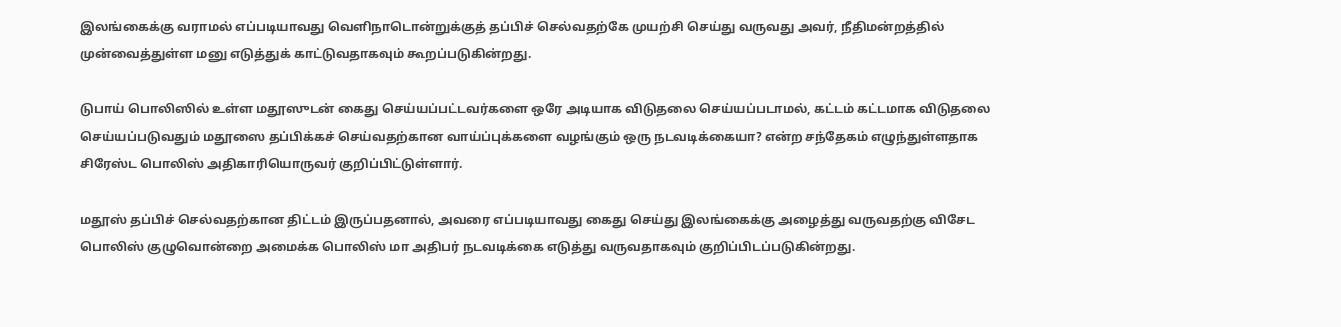இலங்கைக்கு வராமல் எப்படியாவது வெளிநாடொன்றுக்குத் தப்பிச் செல்வதற்கே முயற்சி செய்து வருவது அவர், நீதிமன்றத்தில் முன்வைத்துள்ள மனு எடுத்துக் காட்டுவதாகவும் கூறப்படுகின்றது.

டுபாய் பொலிஸில் உள்ள மதூஸுடன் கைது செய்யப்பட்டவர்களை ஒரே அடியாக விடுதலை செய்யப்படாமல், கட்டம் கட்டமாக விடுதலை செய்யப்படுவதும் மதூஸை தப்பிக்கச் செய்வதற்கான வாய்ப்புக்களை வழங்கும் ஒரு நடவடிக்கையா? என்ற சந்தேகம் எழுந்துள்ளதாக சிரேஸ்ட பொலிஸ் அதிகாரியொருவர் குறிப்பிட்டுள்ளார்.

மதூஸ் தப்பிச் செல்வதற்கான திட்டம் இருப்பதனால், அவரை எப்படியாவது கைது செய்து இலங்கைக்கு அழைத்து வருவதற்கு விசேட பொலிஸ் குழுவொன்றை அமைக்க பொலிஸ் மா அதிபர் நடவடிக்கை எடுத்து வருவதாகவும் குறிப்பிடப்படுகின்றது.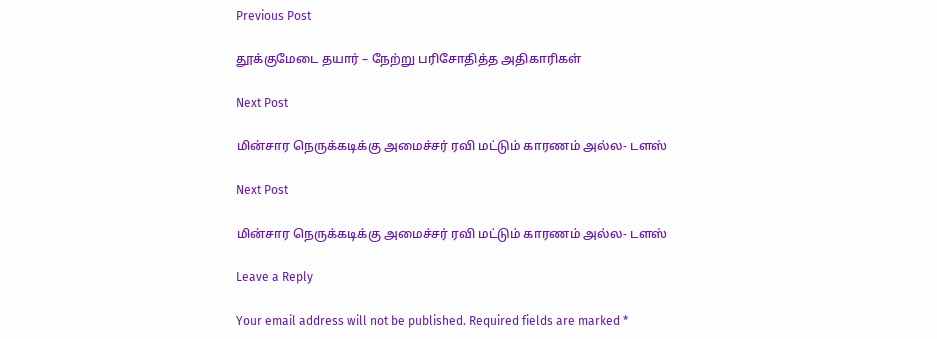Previous Post

தூக்குமேடை தயார் – நேற்று பரிசோதித்த அதிகாரிகள்

Next Post

மின்சார நெருக்கடிக்கு அமைச்சர் ரவி மட்டும் காரணம் அல்ல- டளஸ்

Next Post

மின்சார நெருக்கடிக்கு அமைச்சர் ரவி மட்டும் காரணம் அல்ல- டளஸ்

Leave a Reply

Your email address will not be published. Required fields are marked *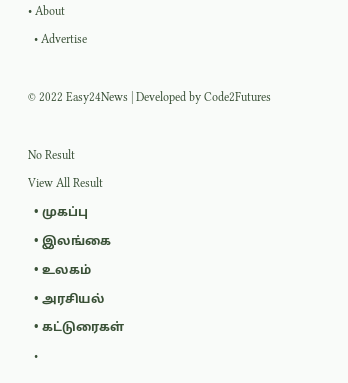• About
  • Advertise

© 2022 Easy24News | Developed by Code2Futures

No Result
View All Result
  • முகப்பு
  • இலங்கை
  • உலகம்
  • அரசியல்
  • கட்டுரைகள்
  •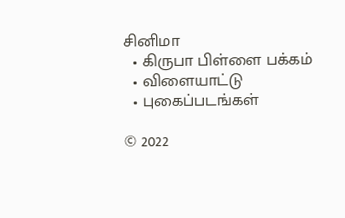சினிமா
  • கிருபா பிள்ளை பக்கம்
  • விளையாட்டு
  • புகைப்படங்கள்

© 2022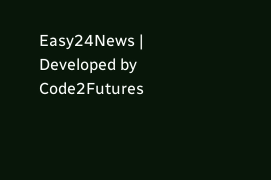Easy24News | Developed by Code2Futures